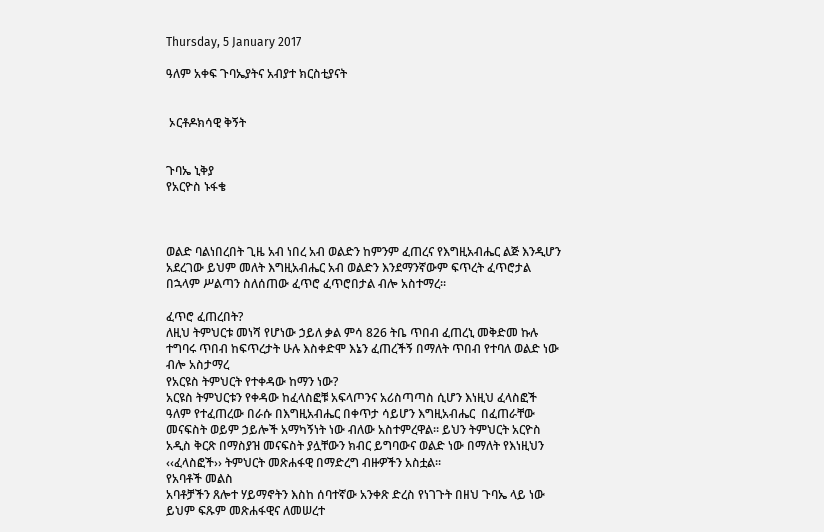Thursday, 5 January 2017

ዓለም አቀፍ ጉባኤያትና አብያተ ክርስቲያናት


 ኦርቶዶክሳዊ ቅኝት


ጉባኤ ኒቅያ
የአርዮስ ኑፋቄ



ወልድ ባልነበረበት ጊዜ አብ ነበረ አብ ወልድን ከምንም ፈጠረና የእግዚአብሔር ልጅ እንዲሆን አደረገው ይህም መለት እግዚአብሔር አብ ወልድን እንደማንኛውም ፍጥረት ፈጥሮታል በኋላም ሥልጣን ስለሰጠው ፈጥሮ ፈጥሮበታል ብሎ አስተማረ፡፡

ፈጥሮ ፈጠረበት?
ለዚህ ትምህርቱ መነሻ የሆነው ኃይለ ቃል ምሳ 826 ትቤ ጥበብ ፈጠረኒ መቅድመ ኩሉ ተግባሩ ጥበብ ከፍጥረታት ሁሉ እስቀድሞ እኔን ፈጠረችኝ በማለት ጥበብ የተባለ ወልድ ነው ብሎ አስታማረ
የአርዩስ ትምህርት የተቀዳው ከማን ነው?
አርዩስ ትምህርቱን የቀዳው ከፈላስፎቹ አፍላጦንና አሪስጣጣስ ሲሆን እነዚህ ፈላስፎች ዓለም የተፈጠረው በራሱ በእግዚአብሔር በቀጥታ ሳይሆን እግዚአብሔር  በፈጠራቸው መናፍስት ወይም ኃይሎች አማካኝነት ነው ብለው አስተምረዋል፡፡ ይህን ትምህርት አርዮስ አዲስ ቅርጽ በማስያዝ መናፍስት ያሏቸውን ክብር ይግባውና ወልድ ነው በማለት የእነዚህን ‹‹ፈላስፎች›› ትምህርት መጽሐፋዊ በማድረግ ብዙዎችን አስቷል፡፡
የአባቶች መልስ
አባቶቻችን ጸሎተ ሃይማኖትን እስከ ሰባተኛው አንቀጽ ድረስ የነገጉት በዘህ ጉባኤ ላይ ነው ይህም ፍጹም መጽሐፋዊና ለመሠረተ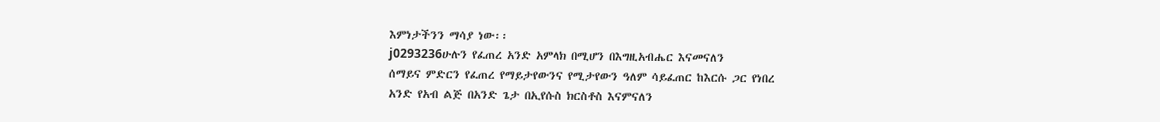እምነታችንን ማሳያ ነው፡፡
j0293236ሁሉን የፈጠረ አንድ አምላክ በሚሆን በእግዚአብሔር እናመናለን
ሰማይና ምድርን የፈጠረ የማይታየውንና የሚታየውን ዓለም ሳይፈጠር ከእርሱ ጋር የነበረ
አንድ የአብ ልጅ በአንድ ጌታ በኢየሱስ ክርስቶስ እናምናለን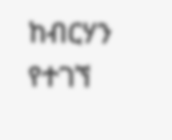ከብርሃን የተገኘ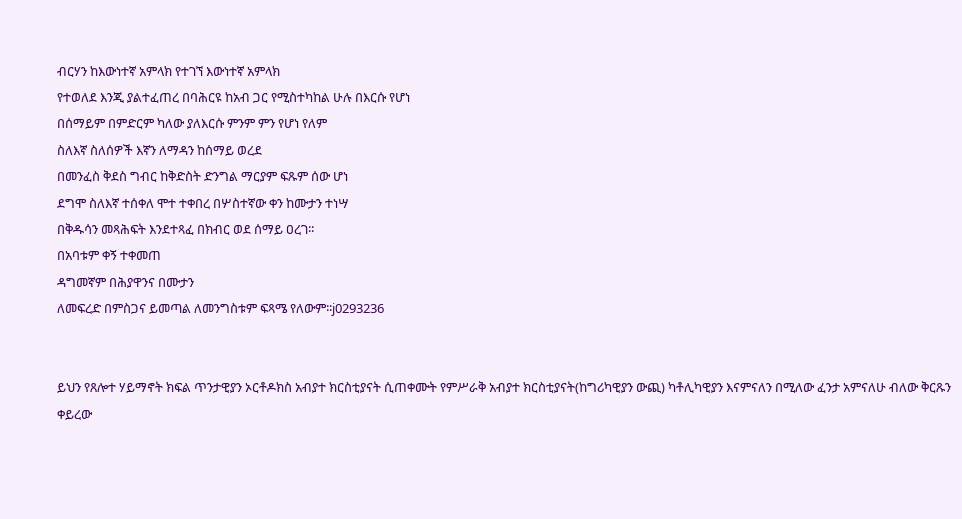ብርሃን ከእውነተኛ አምላክ የተገኘ እውነተኛ አምላክ
የተወለደ እንጂ ያልተፈጠረ በባሕርዩ ከአብ ጋር የሚስተካከል ሁሉ በእርሱ የሆነ
በሰማይም በምድርም ካለው ያለእርሱ ምንም ምን የሆነ የለም
ስለእኛ ስለሰዎች እኛን ለማዳን ከሰማይ ወረደ
በመንፈስ ቅደስ ግብር ከቅድስት ድንግል ማርያም ፍጹም ሰው ሆነ
ደግሞ ስለእኛ ተሰቀለ ሞተ ተቀበረ በሦስተኛው ቀን ከሙታን ተነሣ
በቅዱሳን መጻሕፍት እንደተጻፈ በክብር ወደ ሰማይ ዐረገ፡፡
በአባቱም ቀኝ ተቀመጠ
ዳግመኛም በሕያዋንና በሙታን
ለመፍረድ በምስጋና ይመጣል ለመንግስቱም ፍጻሜ የለውም፡፡j0293236


ይህን የጸሎተ ሃይማኖት ክፍል ጥንታዊያን ኦርቶዶክስ አብያተ ክርስቲያናት ሲጠቀሙት የምሥራቅ አብያተ ክርስቲያናት(ከግሪካዊያን ውጪ) ካቶሊካዊያን እናምናለን በሚለው ፈንታ አምናለሁ ብለው ቅርጹን ቀይረው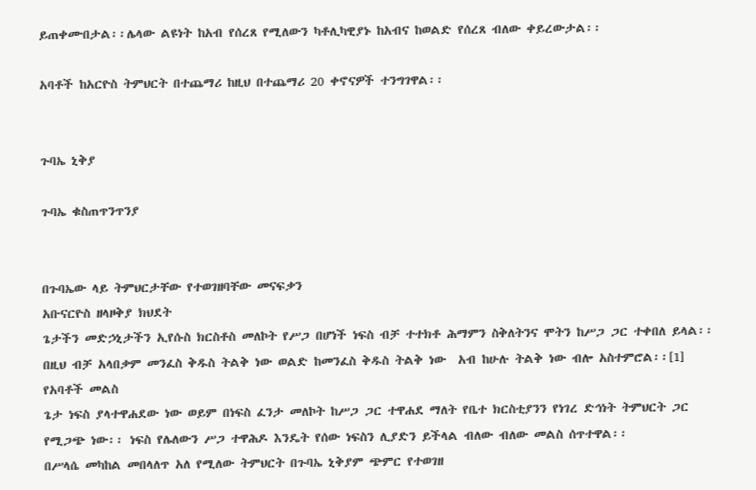ይጠቀሙበታል፡፡ሌላው ልዩነት ከአብ የሰረጸ የሚለውን ካቶሊካዊያኑ ከአብና ከወልድ የሰረጸ ብለው ቀይረውታል፡፡

አባቶች ከአርዮስ ትምህርት በተጨማሪ ከዚህ በተጨማሪ 20 ቀኖናዎች ተንግገዋል፡፡


ጉባኤ ኒቅያ

ጉባኤ ቁስጠጥንጥንያ


በጉባኤው ላይ ትምህርታቸው የተወገዘባቸው መናፍቃን
አቡናርዮስ ዘላዞቅያ ክህደት
ጌታችን መድኃኒታችን ኢየሱስ ክርስቶስ መለኮት የሥጋ በሆነች ነፍስ ብቻ ተተክቶ ሕማምን ስቅለትንና ሞትን ከሥጋ ጋር ተቀበለ ይላል፡፡በዚህ ብቻ አላበቃም መንፈስ ቅዱስ ትልቅ ነው ወልድ ከመንፈስ ቅዱስ ትልቅ ነው  አብ ከሁሉ ትልቅ ነው ብሎ አስተምሮል፡፡[1]
የአባቶች መልስ
ጌታ ነፍስ ያላተዋሐደው ነው ወይም በነፍስ ፈንታ መለኮት ከሥጋ ጋር ተዋሐደ ማለት የቤተ ክርስቲያንን የነገረ ድኅነት ትምህርት ጋር የሚጋጭ ነው፡፡ ነፍስ የሌለውን ሥጋ ተዋሕዶ እንዴት የሰው ነፍስን ሊያድን ይችላል ብለው ብለው መልስ ሰጥተዋል፡፡
በሥላሴ መካከል መበላለጥ አለ የሚለው ትምህርት በጉባኤ ኒቅያም ጭምር የተወገዘ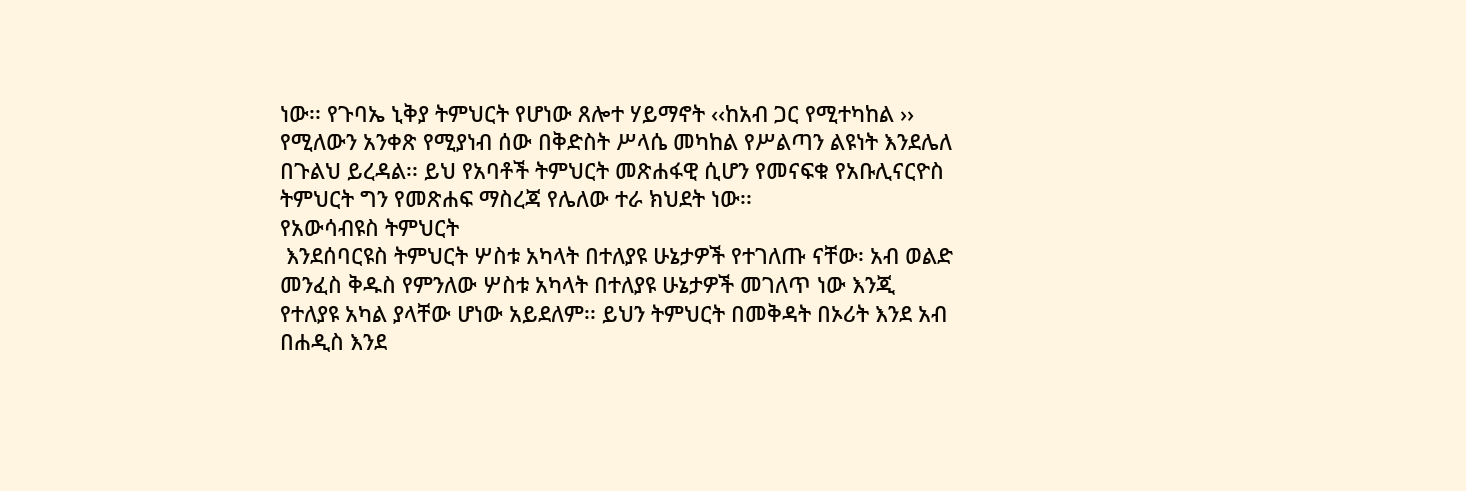ነው፡፡ የጉባኤ ኒቅያ ትምህርት የሆነው ጸሎተ ሃይማኖት ‹‹ከአብ ጋር የሚተካከል ›› የሚለውን አንቀጽ የሚያነብ ሰው በቅድስት ሥላሴ መካከል የሥልጣን ልዩነት እንደሌለ በጉልህ ይረዳል፡፡ ይህ የአባቶች ትምህርት መጽሐፋዊ ሲሆን የመናፍቁ የአቡሊናርዮስ ትምህርት ግን የመጽሐፍ ማስረጃ የሌለው ተራ ክህደት ነው፡፡
የአውሳብዩስ ትምህርት
 እንደሰባርዩስ ትምህርት ሦስቱ አካላት በተለያዩ ሁኔታዎች የተገለጡ ናቸው፡ አብ ወልድ መንፈስ ቅዱስ የምንለው ሦስቱ አካላት በተለያዩ ሁኔታዎች መገለጥ ነው እንጂ የተለያዩ አካል ያላቸው ሆነው አይደለም፡፡ ይህን ትምህርት በመቅዳት በኦሪት እንደ አብ በሐዲስ እንደ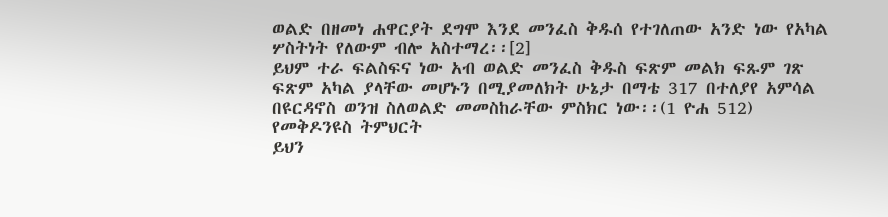ወልድ በዘመነ ሐዋርያት ደግሞ እንደ መንፈስ ቅዱሰ የተገለጠው አንድ ነው የአካል ሦስትነት የለውም ብሎ አስተማረ፡፡[2]
ይህም ተራ ፍልስፍና ነው አብ ወልድ መንፈስ ቅዱስ ፍጽም መልክ ፍጹም ገጽ ፍጽም አካል ያላቸው መሆኑን በሚያመለክት ሁኔታ በማቴ 317 በተለያየ አምሳል በዩርዳኖስ ወንዝ ስለወልድ መመስከራቸው ምስክር ነው፡፡(1 ዮሐ 512)
የመቅዶንዩስ ትምህርት
ይህን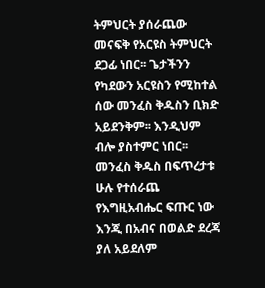ትምህርት ያሰራጨው መናፍቅ የአርዩስ ትምህርት ደጋፊ ነበር፡፡ ጌታችንን የካደውን አርዩስን የሚከተል ሰው መንፈስ ቅዱስን ቢክድ አይደንቅም፡፡ እንዲህም ብሎ ያስተምር ነበር፡፡ መንፈስ ቅዱስ በፍጥረታቱ ሁሉ የተሰራጨ የእግዚአብሔር ፍጡር ነው እንጂ በአብና በወልድ ደረጃ ያለ አይደለም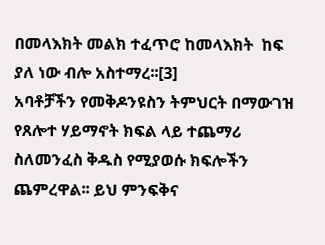በመላእክት መልክ ተፈጥሮ ከመላእክት  ከፍ ያለ ነው ብሎ አስተማረ፡፡[3]
አባቶቻችን የመቅዶንዩስን ትምህርት በማውገዝ የጸሎተ ሃይማኖት ክፍል ላይ ተጨማሪ ስለመንፈስ ቅዱስ የሚያወሱ ክፍሎችን ጨምረዋል፡፡ ይህ ምንፍቅና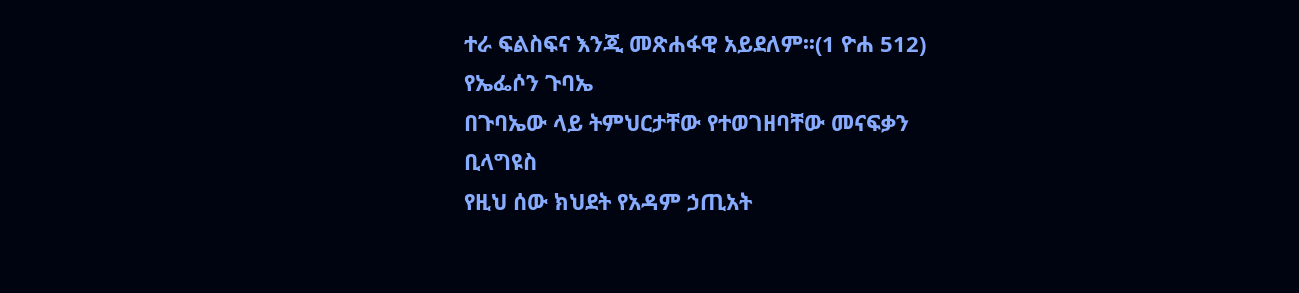ተራ ፍልስፍና እንጂ መጽሐፋዊ አይደለም፡፡(1 ዮሐ 512)
የኤፌሶን ጉባኤ
በጉባኤው ላይ ትምህርታቸው የተወገዘባቸው መናፍቃን
ቢላግዩስ
የዚህ ሰው ክህደት የአዳም ኃጢአት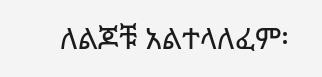ለልጆቹ አልተላለፈም፡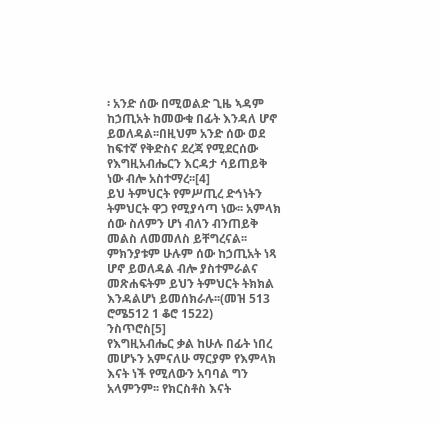፡ አንድ ሰው በሚወልድ ጊዜ ኣዳም ከኃጢአት ከመውቁ በፊት እንዳለ ሆኖ ይወለዳል፡፡በዚህም አንድ ሰው ወደ ከፍተኛ የቅድስና ደረጃ የሚደርሰው የእግዚአብሔርን እርዳታ ሳይጠይቅ ነው ብሎ አስተማረ፡፡[4]
ይህ ትምህርት የምሥጢረ ድኅነትን ትምህርት ዋጋ የሚያሳጣ ነው፡፡ አምላክ ሰው ስለምን ሆነ ብለን ብንጠይቅ መልስ ለመመለስ ይቸግረናል፡፡ ምክንያቱም ሁሉም ሰው ከኃጢአት ነጻ ሆኖ ይወለዳል ብሎ ያስተምራልና
መጽሐፍትም ይህን ትምህርት ትክክል እንዳልሆነ ይመሰክራሉ፡፡(መዝ 513 ሮሜ512 1 ቆሮ 1522)
ንስጥሮስ[5]
የእግዚአብሔር ቃል ከሁሉ በፊት ነበረ መሆኑን አምናለሁ ማርያም የእምላክ እናት ነች የሚለውን አባባል ግን አላምንም፡፡ የክርስቶስ እናት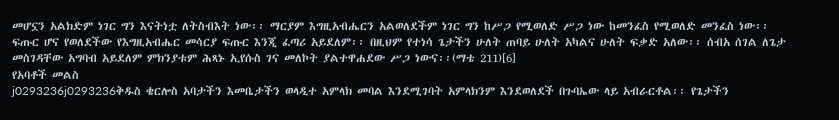መሆኗን አልክድም ነገር ግን እናትነቷ ለትስብእት ነው፡፡ ማርያም እግዚአብሔርን አልወለደችም ነገር ግን ከሥጋ የሚወለድ ሥጋ ነው ከመንፈስ የሚወለድ መንፈስ ነው፡፡ ፍጡር ሆና የወለደችው የእግዚአብሔር መሳርያ ፍጡር እንጂ ፈጣሪ አይደለም፡፡ በዚህም የተነሳ ጌታችን ሁለት ጠባይ ሁለት አካልና ሁለት ፍቃድ አለው፡፡ ሰብአ ሰገል ለጌታ መስገዳቸው አግባብ አይደለም ምክንያቱም ሕጻኑ ኢየሱስ ገና መለኮት ያልተዋሐደው ሥጋ ነውና፡፡(ማቴ 211)[6]
የአባቶች መልስ
j0293236j0293236ቅዱስ ቄርሎስ አባታችን እመቤታችን ወላዲተ አምላክ መባል እንደሚገባት አምላክንም እንደወለደች በጉባኤው ላይ አብራርቶል፡፡ የጌታችን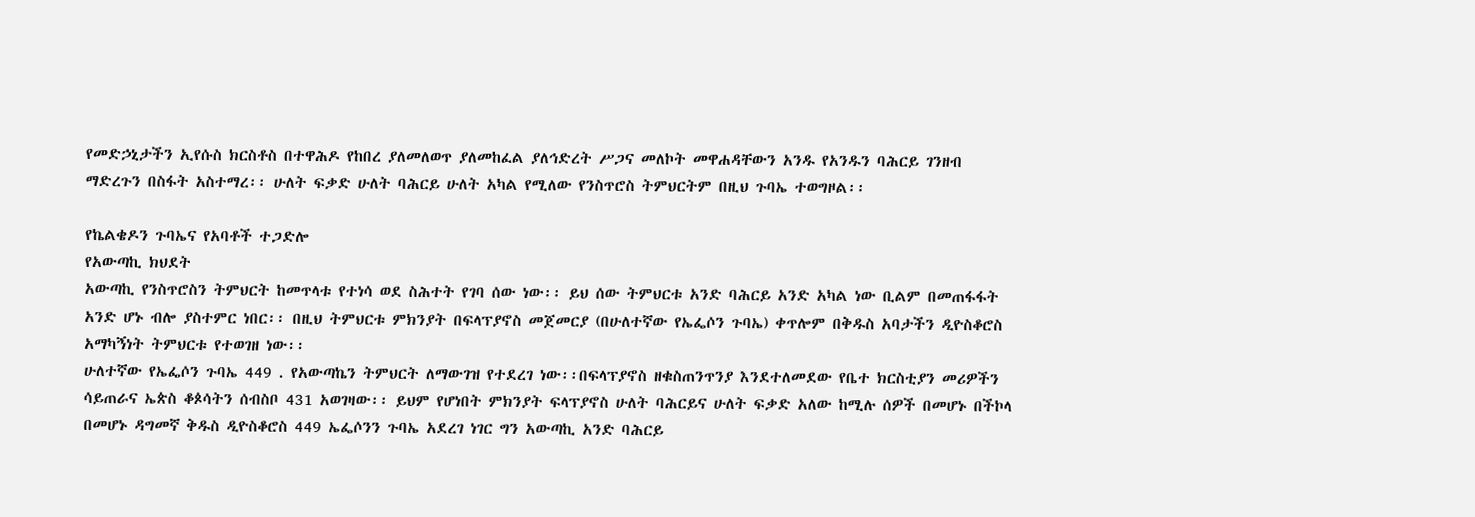የመድኃኒታችን ኢየሱስ ክርስቶስ በተዋሕዶ የከበረ ያለመለወጥ ያለመከፈል ያለኅድረት ሥጋና መለኮት መዋሐዳቸውን አንዱ የአንዱን ባሕርይ ገንዘብ ማድረጉን በስፋት አስተማረ፡፡ ሁለት ፍቃድ ሁለት ባሕርይ ሁለት አካል የሚለው የንስጥሮስ ትምህርትም በዚህ ጉባኤ ተወግዞል፡፡

የኬልቄዶን ጉባኤና የአባቶች ተጋድሎ
የአውጣኪ ክህደት
አውጣኪ የንስጥሮስን ትምህርት ከመጥላቱ የተነሳ ወደ ስሕተት የገባ ሰው ነው፡፡ ይህ ሰው ትምህርቱ አንድ ባሕርይ አንድ አካል ነው ቢልም በመጠፋፋት አንድ ሆኑ ብሎ ያስተምር ነበር፡፡ በዚህ ትምህርቱ ምክንያት በፍላፕያኖስ መጀመርያ (በሁለተኛው የኤፌሶን ጉባኤ) ቀጥሎም በቅዱስ አባታችን ዲዮስቆሮስ አማካኝነት ትምህርቱ የተወገዘ ነው፡፡
ሁለተኛው የኤፌሶን ጉባኤ 449 . የአውጣኬን ትምህርት ለማውገዝ የተደረገ ነው፡፡በፍላፕያኖስ ዘቁስጠንጥንያ እንደተለመደው የቤተ ክርስቲያን መሪዎችን ሳይጠራና ኤጵስ ቆጶሳትን ሰብስቦ 431 አወገዛው፡፡ ይህም የሆነበት ምክንያት ፍላፕያኖስ ሁለት ባሕርይና ሁለት ፍቃድ አለው ከሚሉ ሰዎች በመሆኑ በችኮላ በመሆኑ ዳግመኛ ቅዱስ ዲዮስቆሮስ 449 ኤፌሶንን ጉባኤ አደረገ ነገር ግን አውጣኪ አንድ ባሕርይ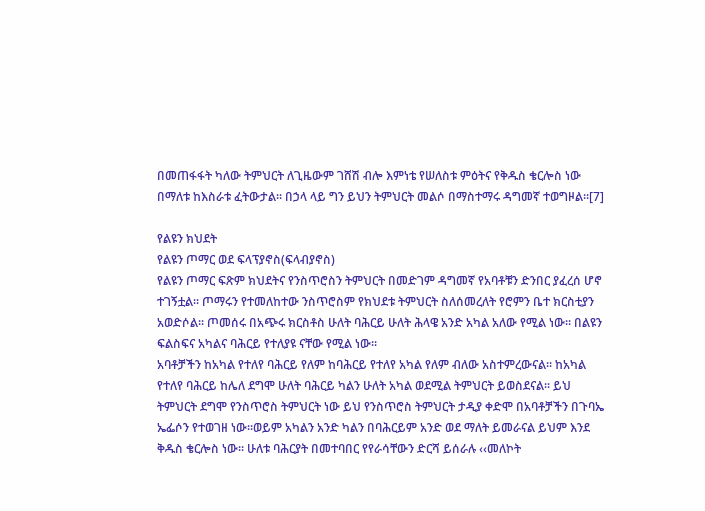በመጠፋፋት ካለው ትምህርት ለጊዜውም ገሸሽ ብሎ እምነቴ የሠለስቱ ምዕትና የቅዱስ ቄርሎስ ነው በማለቱ ከእስራቱ ፈትውታል፡፡ በኃላ ላይ ግን ይህን ትምህርት መልሶ በማስተማሩ ዳግመኛ ተወግዞል፡፡[7]

የልዩን ክህደት
የልዩን ጦማር ወደ ፍላፕያኖስ(ፍላብያኖስ)
የልዩን ጦማር ፍጽም ክህደትና የንስጥሮስን ትምህርት በመድገም ዳግመኛ የአባቶቹን ድንበር ያፈረሰ ሆኖ ተገኝቷል፡፡ ጦማሩን የተመለከተው ንስጥሮስም የክህደቱ ትምህርት ስለሰመረለት የሮምን ቤተ ክርስቲያን አወድሶል፡፡ ጦመሰሩ በአጭሩ ክርስቶስ ሁለት ባሕርይ ሁለት ሕላዌ አንድ አካል አለው የሚል ነው፡፡ በልዩን ፍልስፍና አካልና ባሕርይ የተለያዩ ናቸው የሚል ነው፡፡
አባቶቻችን ከአካል የተለየ ባሕርይ የለም ከባሕርይ የተለየ አካል የለም ብለው አስተምረውናል፡፡ ከአካል የተለየ ባሕርይ ከሌለ ደግሞ ሁለት ባሕርይ ካልን ሁለት አካል ወደሚል ትምህርት ይወስደናል፡፡ ይህ ትምህርት ደግሞ የንስጥሮስ ትምህርት ነው ይህ የንስጥሮስ ትምህርት ታዲያ ቀድሞ በአባቶቻችን በጉባኤ ኤፌሶን የተወገዘ ነው፡፡ወይም አካልን አንድ ካልን በባሕርይም አንድ ወደ ማለት ይመራናል ይህም እንደ ቅዱስ ቄርሎስ ነው፡፡ ሁለቱ ባሕርያት በመተባበር የየራሳቸውን ድርሻ ይሰራሉ ‹‹መለኮት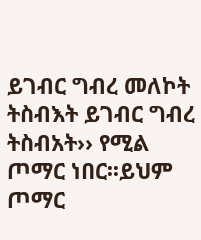ይገብር ግብረ መለኮት ትስብእት ይገብር ግብረ ትስብአት›› የሚል ጦማር ነበር፡፡ይህም ጦማር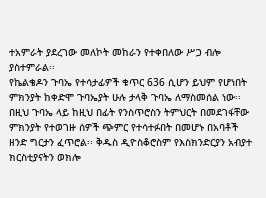ተአምራት ያደረገው መለኮት መከራን የተቀበለው ሥጋ ብሎ ያስተምራል፡፡
የኬልቄዶን ጉባኤ የተሳታፊዎች ቁጥር 636 ሲሆን ይህም የሆነበት ምክንያት ከቀድሞ ጉባኤያት ሁሉ ታላቅ ጉባኤ ለማስመሰል ነው፡፡ በዚህ ጉባኤ ላይ ከዚህ በፊት የንስጥሮስን ትምህርት በመደገፋቸው ምክንያት የተወገዙ ሰዎች ጭምር የተሳተፉበት በመሆኑ በአባቶች ዘንድ ግርታን ፈጥሮል፡፡ ቅዱስ ዲዮስቆሮስም የእስክንድርያን አብያተ ክርስቲያናትን ወክሎ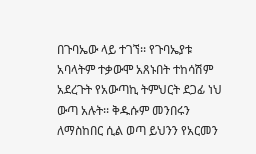በጉባኤው ላይ ተገኘ፡፡ የጉባኤያቱ አባላትም ተቃውሞ አጸኑበት ተከሳሽም አደረጉት የአውጣኪ ትምህርት ደጋፊ ነህ ውጣ አሉት፡፡ ቅዱሱም መንበሩን ለማስከበር ሲል ወጣ ይህንን የአርመን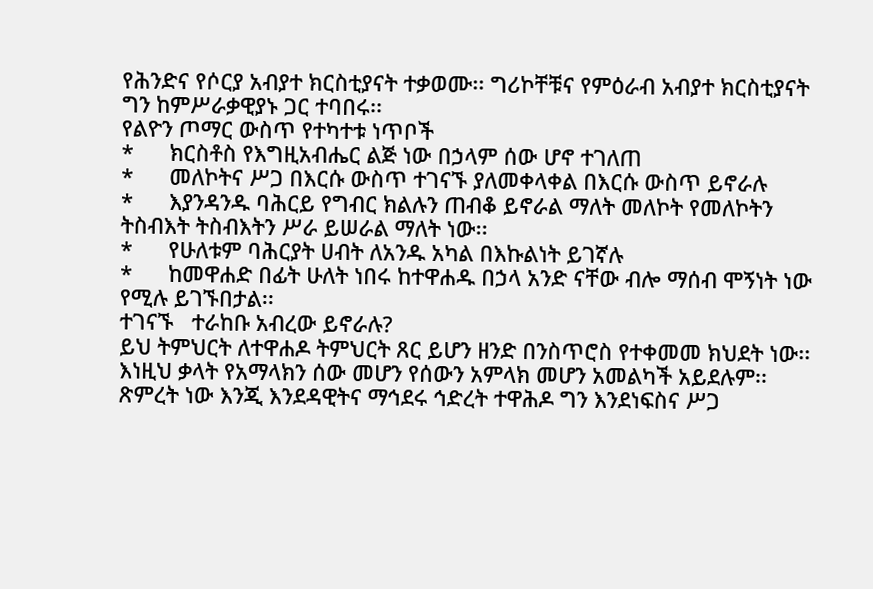የሕንድና የሶርያ አብያተ ክርስቲያናት ተቃወሙ፡፡ ግሪኮቸቹና የምዕራብ አብያተ ክርስቲያናት ግን ከምሥራቃዊያኑ ጋር ተባበሩ፡፡
የልዮን ጦማር ውስጥ የተካተቱ ነጥቦች
*      ክርስቶስ የእግዚአብሔር ልጅ ነው በኃላም ሰው ሆኖ ተገለጠ
*      መለኮትና ሥጋ በእርሱ ውስጥ ተገናኙ ያለመቀላቀል በእርሱ ውስጥ ይኖራሉ
*      እያንዳንዱ ባሕርይ የግብር ክልሉን ጠብቆ ይኖራል ማለት መለኮት የመለኮትን ትስብእት ትስብእትን ሥራ ይሠራል ማለት ነው፡፡
*      የሁለቱም ባሕርያት ሀብት ለአንዱ አካል በእኩልነት ይገኛሉ
*      ከመዋሐድ በፊት ሁለት ነበሩ ከተዋሐዱ በኃላ አንድ ናቸው ብሎ ማሰብ ሞኝነት ነው የሚሉ ይገኙበታል፡፡
ተገናኙ   ተራከቡ አብረው ይኖራሉ?
ይህ ትምህርት ለተዋሐዶ ትምህርት ጸር ይሆን ዘንድ በንስጥሮስ የተቀመመ ክህደት ነው፡፡እነዚህ ቃላት የአማላክን ሰው መሆን የሰውን አምላክ መሆን አመልካች አይደሉም፡፡ ጽምረት ነው እንጂ እንደዳዊትና ማኅደሩ ኅድረት ተዋሕዶ ግን እንደነፍስና ሥጋ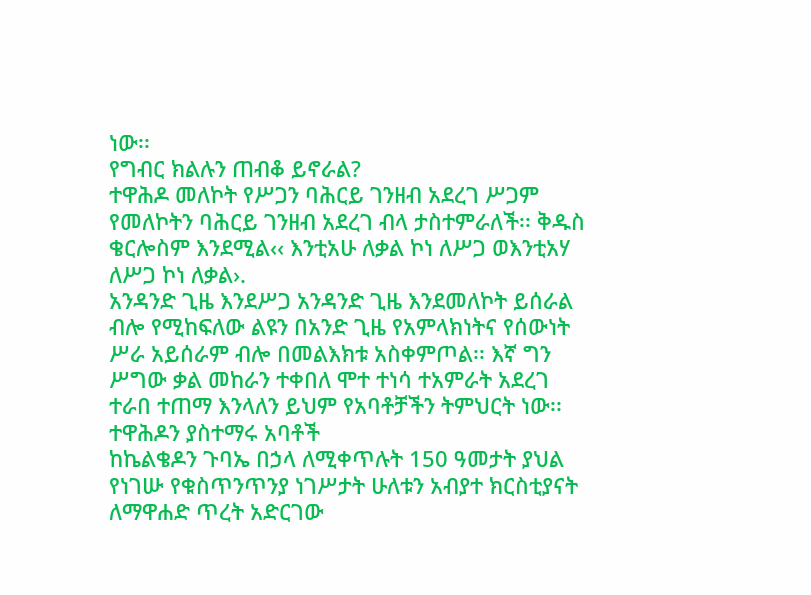ነው፡፡
የግብር ክልሉን ጠብቆ ይኖራል?
ተዋሕዶ መለኮት የሥጋን ባሕርይ ገንዘብ አደረገ ሥጋም የመለኮትን ባሕርይ ገንዘብ አደረገ ብላ ታስተምራለች፡፡ ቅዱስ ቄርሎስም እንደሚል‹‹ እንቲአሁ ለቃል ኮነ ለሥጋ ወእንቲአሃ ለሥጋ ኮነ ለቃል›.
አንዳንድ ጊዜ እንደሥጋ አንዳንድ ጊዜ እንደመለኮት ይሰራል ብሎ የሚከፍለው ልዩን በአንድ ጊዜ የአምላክነትና የሰውነት ሥራ አይሰራም ብሎ በመልእክቱ አስቀምጦል፡፡ እኛ ግን ሥግው ቃል መከራን ተቀበለ ሞተ ተነሳ ተአምራት አደረገ ተራበ ተጠማ እንላለን ይህም የአባቶቻችን ትምህርት ነው፡፡
ተዋሕዶን ያስተማሩ አባቶች
ከኬልቄዶን ጉባኤ በኃላ ለሚቀጥሉት 150 ዓመታት ያህል የነገሡ የቁስጥንጥንያ ነገሥታት ሁለቱን አብያተ ክርስቲያናት ለማዋሐድ ጥረት አድርገው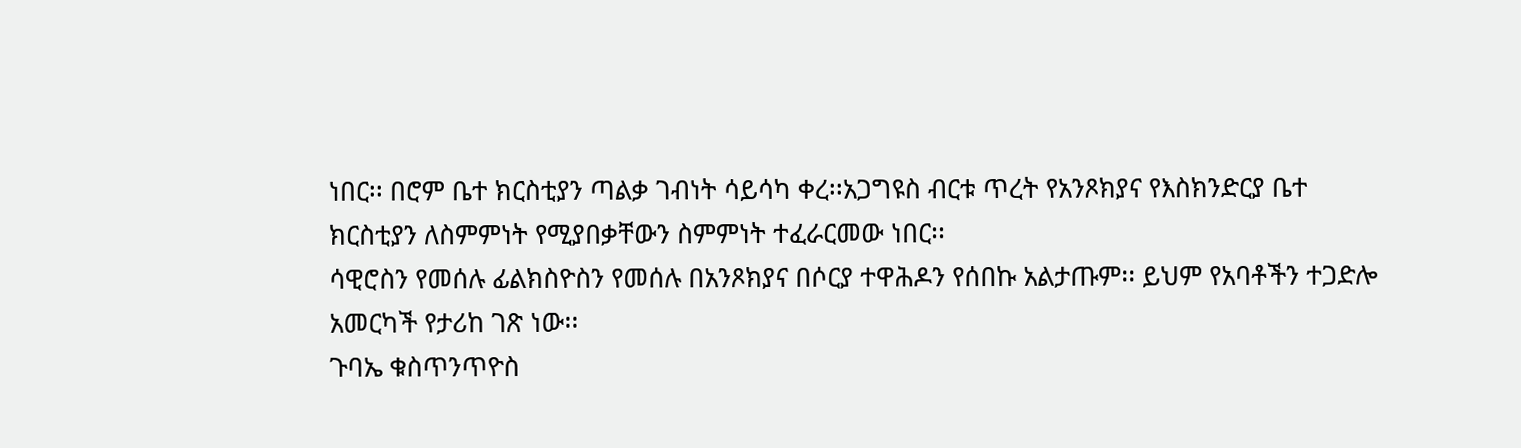ነበር፡፡ በሮም ቤተ ክርስቲያን ጣልቃ ገብነት ሳይሳካ ቀረ፡፡አጋግዩስ ብርቱ ጥረት የአንጾክያና የእስክንድርያ ቤተ ክርስቲያን ለስምምነት የሚያበቃቸውን ስምምነት ተፈራርመው ነበር፡፡
ሳዊሮስን የመሰሉ ፊልክስዮስን የመሰሉ በአንጾክያና በሶርያ ተዋሕዶን የሰበኩ አልታጡም፡፡ ይህም የአባቶችን ተጋድሎ አመርካች የታሪከ ገጽ ነው፡፡
ጉባኤ ቁስጥንጥዮስ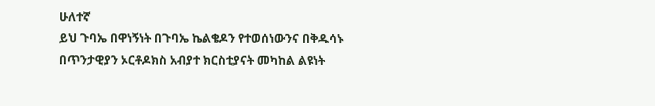ሁለተኛ
ይህ ጉባኤ በዋነኝነት በጉባኤ ኬልቄዶን የተወሰነውንና በቅዱሳኑ በጥንታዊያን ኦርቶዶክስ አብያተ ክርስቲያናት መካከል ልዩነት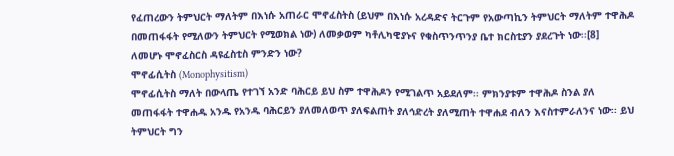የፈጠረውን ትምህርት ማለትም በእነሱ አጠራር ሞኖፈስትስ (ይህም በእነሱ አረዳድና ትርጉም የአውጣኪን ትምህርት ማለትም ተዋሕዶ በመጠፋፋት የሚለውን ትምህርት የሚወክል ነው) ለመቃወም ካቶሊካዊያኑና የቁስጥንጥንያ ቤተ ክርስቲያን ያደረጉት ነው፡፡[8]
ለመሆኑ ሞኖፈስርስ ዳዩፈስቲስ ምንድን ነው?
ሞኖፊሲትስ (Monophysitism)
ሞኖፊሲትስ ማለት በውላጤ የተገኘ አንድ ባሕርይ ይህ ስም ተዋሕዶን የሚገልጥ አይደለም፡፡ ምክንያቱም ተዋሕዶ ስንል ያለ መጠፋፋት ተዋሐዱ አንዱ የአንዱ ባሕርይን ያለመለወጥ ያለፍልጠት ያለኅድረት ያለሚጠት ተዋሐደ ብለን እናስተምራለንና ነው፡፡ ይህ ትምህርት ግን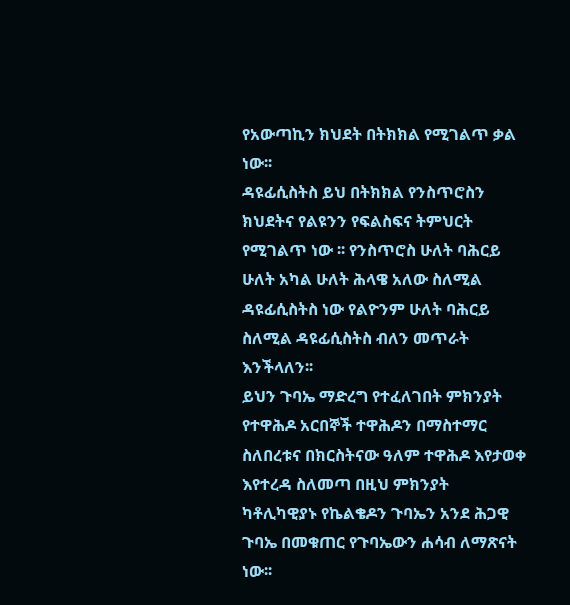የአውጣኪን ክህደት በትክክል የሚገልጥ ቃል ነው፡፡
ዳዩፊሲስትስ ይህ በትክክል የንስጥሮስን ክህደትና የልዩንን የፍልስፍና ትምህርት የሚገልጥ ነው ፡፡ የንስጥሮስ ሁለት ባሕርይ ሁለት አካል ሁለት ሕላዌ አለው ስለሚል ዳዩፊሲስትስ ነው የልዮንም ሁለት ባሕርይ ስለሚል ዳዩፊሲስትስ ብለን መጥራት እንችላለን፡፡
ይህን ጉባኤ ማድረግ የተፈለገበት ምክንያት የተዋሕዶ አርበኞች ተዋሕዶን በማስተማር ስለበረቱና በክርስትናው ዓለም ተዋሕዶ እየታወቀ እየተረዳ ስለመጣ በዚህ ምክንያት ካቶሊካዊያኑ የኬልቄዶን ጉባኤን አንደ ሕጋዊ ጉባኤ በመቁጠር የጉባኤውን ሐሳብ ለማጽናት ነው፡፡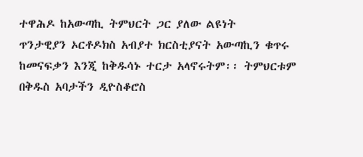ተዋሕዶ ከአውጣኪ ትምህርት ጋር ያለው ልዩነት
ጥንታዊያን ኦርቶዶክስ አብያተ ክርስቲያናት አውጣኪን ቁጥሩ ከመናፍቃን እንጂ ከቅዱሳኑ ተርታ አላኖሩትም፡፡ ትምህርቱም በቅዱስ አባታችን ዲዮስቆሮስ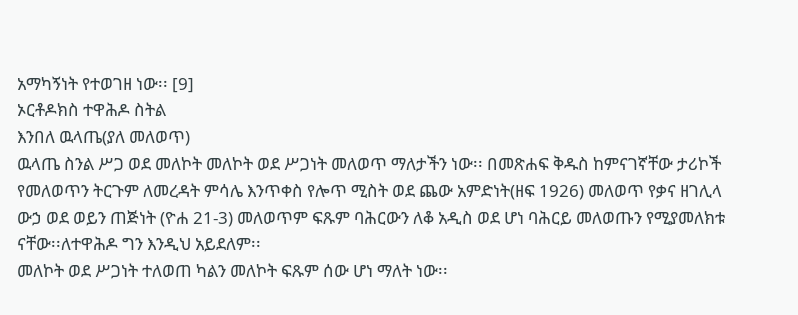አማካኝነት የተወገዘ ነው፡፡ [9]
ኦርቶዶክስ ተዋሕዶ ስትል
እንበለ ዉላጤ(ያለ መለወጥ)
ዉላጤ ስንል ሥጋ ወደ መለኮት መለኮት ወደ ሥጋነት መለወጥ ማለታችን ነው፡፡ በመጽሐፍ ቅዱስ ከምናገኛቸው ታሪኮች የመለወጥን ትርጉም ለመረዳት ምሳሌ እንጥቀስ የሎጥ ሚስት ወደ ጨው አምድነት(ዘፍ 1926) መለወጥ የቃና ዘገሊላ ውኃ ወደ ወይን ጠጅነት (ዮሐ 21-3) መለወጥም ፍጹም ባሕርውን ለቆ አዲስ ወደ ሆነ ባሕርይ መለወጡን የሚያመለክቱ ናቸው፡፡ለተዋሕዶ ግን እንዲህ አይደለም፡፡
መለኮት ወደ ሥጋነት ተለወጠ ካልን መለኮት ፍጹም ሰው ሆነ ማለት ነው፡፡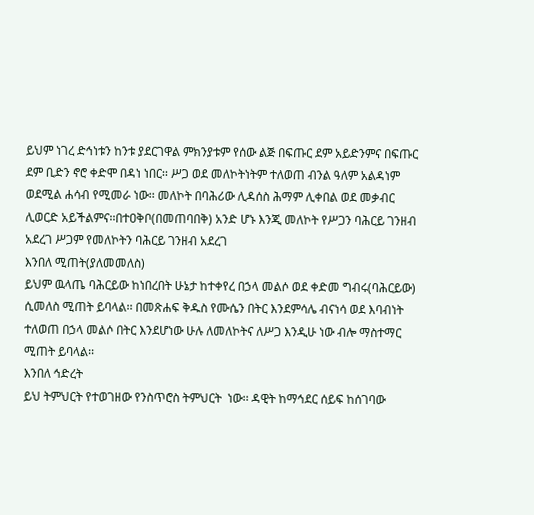ይህም ነገረ ድኅነቱን ከንቱ ያደርገዋል ምክንያቱም የሰው ልጅ በፍጡር ደም አይድንምና በፍጡር ደም ቢድን ኖሮ ቀድሞ በዳነ ነበር፡፡ ሥጋ ወደ መለኮትነትም ተለወጠ ብንል ዓለም አልዳነም ወደሚል ሐሳብ የሚመራ ነው፡፡ መለኮት በባሕሪው ሊዳሰስ ሕማም ሊቀበል ወደ መቃብር ሊወርድ አይችልምና፡፡በተዐቅቦ(በመጠባበቅ) አንድ ሆኑ እንጂ መለኮት የሥጋን ባሕርይ ገንዘብ አደረገ ሥጋም የመለኮትን ባሕርይ ገንዘብ አደረገ
እንበለ ሚጠት(ያለመመለስ)
ይህም ዉላጤ ባሕርይው ከነበረበት ሁኔታ ከተቀየረ በኃላ መልሶ ወደ ቀድመ ግብሩ(ባሕርይው) ሲመለስ ሚጠት ይባላል፡፡ በመጽሐፍ ቅዱስ የሙሴን በትር እንደምሳሌ ብናነሳ ወደ እባብነት ተለወጠ በኃላ መልሶ በትር እንደሆነው ሁሉ ለመለኮትና ለሥጋ እንዲሁ ነው ብሎ ማስተማር ሚጠት ይባላል፡፡
እንበለ ኅድረት
ይህ ትምህርት የተወገዘው የንስጥሮስ ትምህርት  ነው፡፡ ዳዊት ከማኅደር ሰይፍ ከሰገባው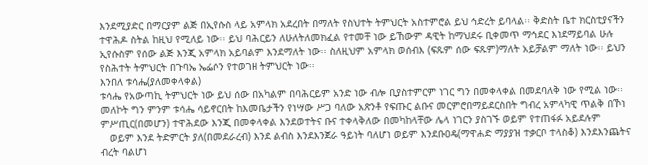እንደሚያድር በማርያም ልጅ በኢየሱስ ላይ አምላክ አደረበት በማለት የስህተት ትምህርት አስተምሮል ይህ ኅድረት ይባላል፡፡ ቅድስት ቤተ ክርስቲያናችን ተዋሕዶ ስትል ከዚህ የሚለይ ነው፡፡ ይህ ባሕርይን ለሁለትለመክፈል የተመቸ ነው ይኸውም ዳዊት ከማህደሩ ቢቀመጥ ማኅደር እነደማይባል ሁሉ ኢየሱስም የሰው ልጅ እንጂ አምላክ አይባልም እንደማለት ነው፡፡ ስለዚህም አምላክ ወሰብእ (ፍጹም ሰው ፍጹም)ማለት አይቻልም ማለት ነው፡፡ ይህን የስሕተት ትምህርት በጉባኤ ኤፌሶን የተወገዘ ትምህርት ነው፡፡
እንበለ ቱሳሔ(ያለመቀላቀል)
ቱሳሔ የአውጣኪ ትምህርት ነው ይህ ሰው በአካልም በባሕርይም አንድ ነው ብሎ ቢያስተምርም ነገር ግን በመቀላቀል በመደባለቅ ነው የሚል ነው፡፡
መለኮት ግን ምንም ቱሳሔ ሳይኖርበት ከእመቤታችን የነሣው ሥጋ ባለው አጽንቶ የፍጡር ልቡና መርምሮበማይደርስበት ግብረ አምላካዊ ጥልቅ በኾነ ምሥጢር(በመሆን) ተዋሕደው እንጂ በመቀላቀል እንደወተትና ቡና ተቀላቅለው በመካከላቸው ሌላ ነገርን ያስገኙ ወይም የተጠፋፉ አይደሉም
   ወይም እንደ ትድምርት ያለ(በመደራረብ) እንደ ልብስ እንደእንጀራ ዓይነት ባለሆነ ወይም እንደቡዐዴ(ማዋሐድ ማያያዝ ተቃርቦ ተላስቆ) እንደእንጨትና ብረት ባልሆነ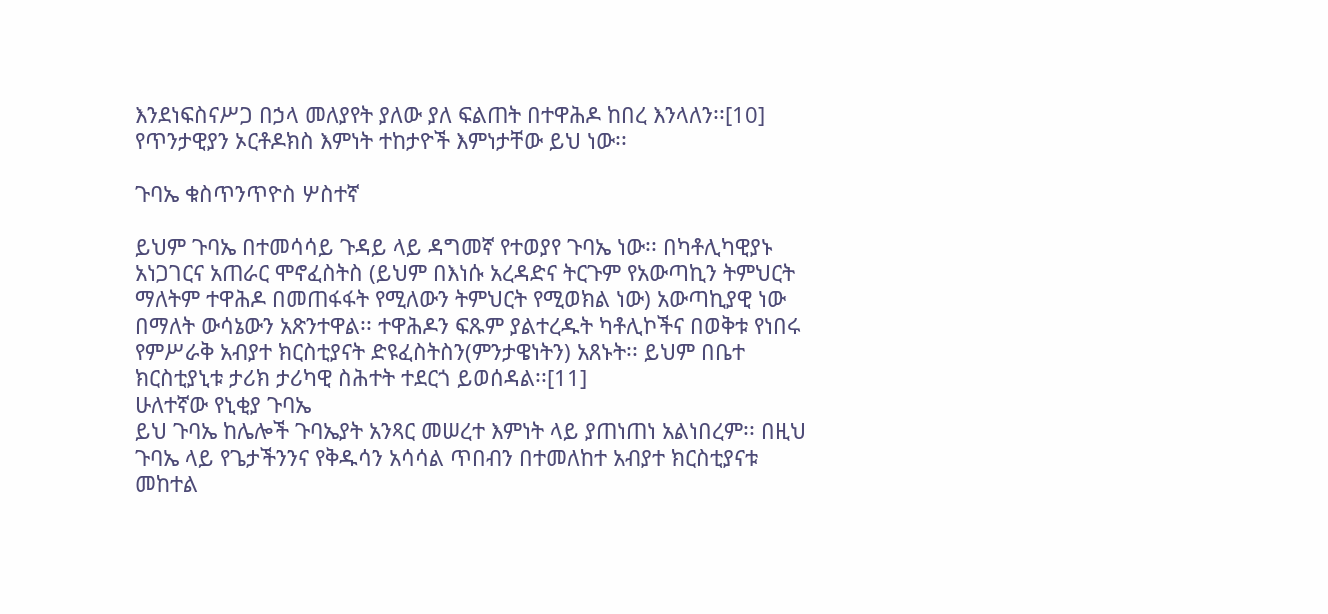እንደነፍስናሥጋ በኃላ መለያየት ያለው ያለ ፍልጠት በተዋሕዶ ከበረ እንላለን፡፡[10] የጥንታዊያን ኦርቶዶክስ እምነት ተከታዮች እምነታቸው ይህ ነው፡፡

ጉባኤ ቁስጥንጥዮስ ሦስተኛ

ይህም ጉባኤ በተመሳሳይ ጉዳይ ላይ ዳግመኛ የተወያየ ጉባኤ ነው፡፡ በካቶሊካዊያኑ አነጋገርና አጠራር ሞኖፈስትስ (ይህም በእነሱ አረዳድና ትርጉም የአውጣኪን ትምህርት ማለትም ተዋሕዶ በመጠፋፋት የሚለውን ትምህርት የሚወክል ነው) አውጣኪያዊ ነው በማለት ውሳኔውን አጽንተዋል፡፡ ተዋሕዶን ፍጹም ያልተረዱት ካቶሊኮችና በወቅቱ የነበሩ የምሥራቅ አብያተ ክርስቲያናት ድዩፈስትስን(ምንታዌነትን) አጸኑት፡፡ ይህም በቤተ ክርስቲያኒቱ ታሪክ ታሪካዊ ስሕተት ተደርጎ ይወሰዳል፡፡[11]
ሁለተኛው የኒቂያ ጉባኤ
ይህ ጉባኤ ከሌሎች ጉባኤያት አንጻር መሠረተ እምነት ላይ ያጠነጠነ አልነበረም፡፡ በዚህ ጉባኤ ላይ የጌታችንንና የቅዱሳን አሳሳል ጥበብን በተመለከተ አብያተ ክርስቲያናቱ መከተል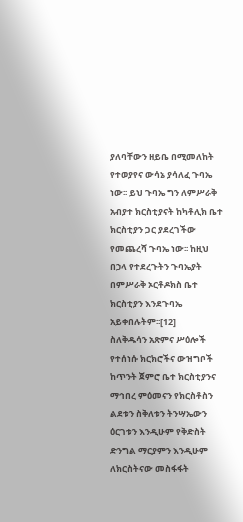ያለባቸውን ዘይቤ በሚመለከት የተወያየና ውሳኔ ያሳለፈ ጉባኤ ነው፡፡ ይህ ጉባኤ ግን ለምሥራቅ አብያተ ክርስቲያናት ከካቶሊክ ቤተ ክርስቲያን ጋር ያደረገችው የመጨረሻ ጉባኤ ነው፡፡ ከዚህ በኃላ የተደረጉትን ጉባኤያት በምሥራቅ ኦርቶዶክስ ቤተ ክርስቲያን እንደጉባኤ አይቀበሉትም፡፡[12]
ስለቅዱሳን አጽምና ሥዕሎች የተሰነሱ ክርክሮችና ውዝግቦች
ከጥንት ጀምሮ ቤተ ክርስቲያንና ማኅበረ ምዕመናን የክርስቶስን ልደቱን ስቅለቱን ትንሣኤውን ዕርገቱን እንዲሁም የቅድስት ድንግል ማርያምን እንዲሁም ለክርስትናው መስፋፋት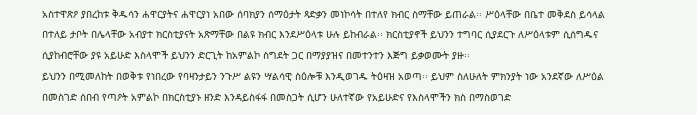አስተዋጽዖ ያበረከቱ ቅዱሳን ሐዋርያትና ሐዋርያነ አበው ሰባክያን ሰማዕታት ጻድቃን መነኮሳት በተለየ ክብር ስማቸው ይጠራል፡፡ ሥዕላቸው በቤተ መቅደስ ይሳላል በተለይ ታቦት በሌላቸው አብያተ ክርስቲያናት አጽማቸው በልዩ ክብር እንደሥዕላቱ ሁሉ ይከብራል፡፡ ክርስቲያኖች ይህንን ተግባር ሲያደርጉ ለሥዕላቱም ሲሰግዱና ሲያከብሮቸው ያዩ አይሁድ እስላሞች ይህንን ድርጊት ከአምልኮ ስግደት ጋር በማያያዝና በመተንተን እጅግ ይቃወሙት ያዙ፡፡
ይህንን በሚመለከት በወቅቱ የነበረው የባዛንታይን ንጉሥ ልዩን ሣልሳዊ ስዕሎቹ እንዲወገዱ ትዕዛዝ አወጣ፡፡ ይህም ስለሁለት ምክንያት ነው አንደኛው ለሥዕል በመስገድ ሰበብ የጣዖት አምልኮ በክርስቲያኑ ዘንድ እንዳይስፋፋ በመስጋት ሲሆን ሁለተኛው የአይሁድና የእስላሞችን ክስ በማስወገድ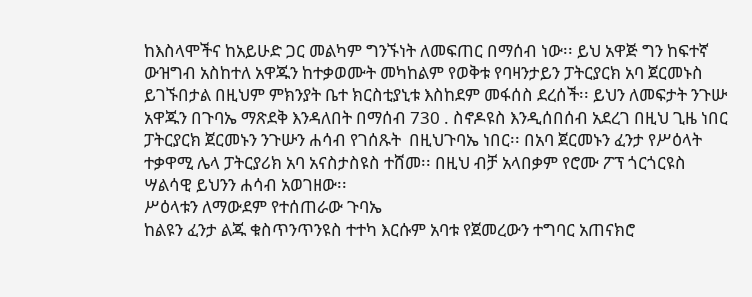ከእስላሞችና ከአይሁድ ጋር መልካም ግንኙነት ለመፍጠር በማሰብ ነው፡፡ ይህ አዋጅ ግን ከፍተኛ ውዝግብ አስከተለ አዋጁን ከተቃወሙት መካከልም የወቅቱ የባዛንታይን ፓትርያርክ አባ ጀርመኑስ ይገኙበታል በዚህም ምክንያት ቤተ ክርስቲያኒቱ እስከደም መፋሰስ ደረሰች፡፡ ይህን ለመፍታት ንጉሡ አዋጁን በጉባኤ ማጽደቅ እንዳለበት በማሰብ 730 . ስኖዶዩስ እንዲሰበሰብ አደረገ በዚህ ጊዜ ነበር ፓትርያርክ ጀርመኑን ንጉሡን ሐሳብ የገሰጹት  በዚህጉባኤ ነበር፡፡ በአባ ጀርመኑን ፈንታ የሥዕላት ተቃዋሚ ሌላ ፓትርያሪክ አባ አናስታስዩስ ተሸመ፡፡ በዚህ ብቻ አላበቃም የሮሙ ፖፕ ጎርጎርዩስ ሣልሳዊ ይህንን ሐሳብ አወገዘው፡፡
ሥዕላቱን ለማውደም የተሰጠራው ጉባኤ
ከልዩን ፈንታ ልጁ ቁስጥንጥንዩስ ተተካ እርሱም አባቱ የጀመረውን ተግባር አጠናክሮ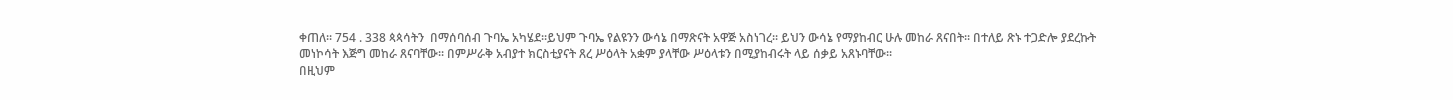ቀጠለ፡፡ 754 . 338 ጳጳሳትን  በማሰባሰብ ጉባኤ አካሄደ፡፡ይህም ጉባኤ የልዩንን ውሳኔ በማጽናት አዋጅ አስነገረ፡፡ ይህን ውሳኔ የማያከብር ሁሉ መከራ ጸናበት፡፡ በተለይ ጽኑ ተጋድሎ ያደረኩት መነኮሳት እጅግ መከራ ጸናባቸው፡፡ በምሥራቅ አብያተ ክርስቲያናት ጸረ ሥዕላት አቋም ያላቸው ሥዕላቱን በሚያከብሩት ላይ ሰቃይ አጸኑባቸው፡፡
በዚህም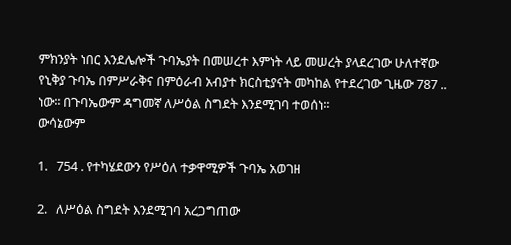ምክንያት ነበር እንደሌሎች ጉባኤያት በመሠረተ እምነት ላይ መሠረት ያላደረገው ሁለተኛው የኒቅያ ጉባኤ በምሥራቅና በምዕራብ አብያተ ክርስቲያናት መካከል የተደረገው ጊዜው 787 .. ነው፡፡ በጉባኤውም ዳግመኛ ለሥዕል ስግደት እንደሚገባ ተወሰነ፡፡
ውሳኔውም

1.   754 . የተካሄደውን የሥዕለ ተቃዋሚዎች ጉባኤ አወገዘ

2.   ለሥዕል ስግደት እንደሚገባ አረጋግጠው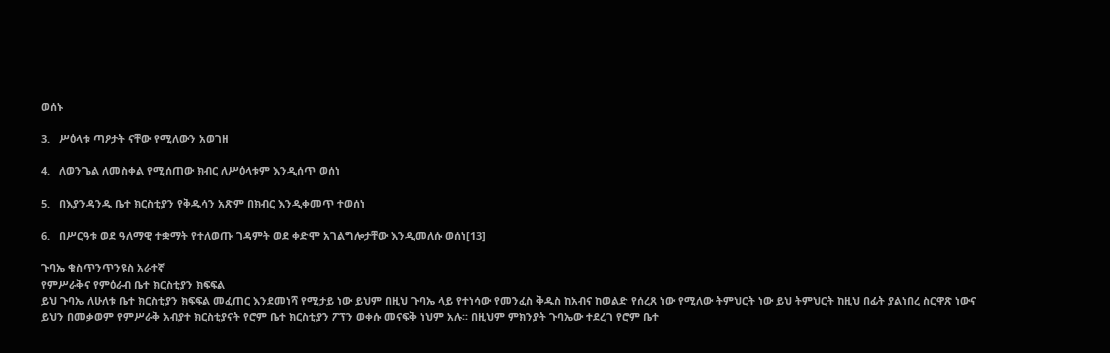ወሰኑ

3.   ሥዕላቱ ጣዖታት ናቸው የሚለውን አወገዘ

4.   ለወንጌል ለመስቀል የሚሰጠው ክብር ለሥዕላቱም እንዲሰጥ ወሰነ

5.   በእያንዳንዱ ቤተ ክርስቲያን የቅዱሳን አጽም በክብር እንዲቀመጥ ተወሰነ

6.   በሥርዓቱ ወደ ዓለማዊ ተቋማት የተለወጡ ገዳምት ወደ ቀድሞ አገልግሎታቸው እንዲመለሱ ወሰነ[13]

ጉባኤ ቁስጥንጥንዩስ አራተኛ
የምሥራቅና የምዕራብ ቤተ ክርስቲያን ክፍፍል
ይህ ጉባኤ ለሁለቱ ቤተ ክርስቲያን ክፍፍል መፈጠር እንደመነሻ የሚታይ ነው ይህም በዚህ ጉባኤ ላይ የተነሳው የመንፈስ ቅዱስ ከአብና ከወልድ የሰረጸ ነው የሚለው ትምህርት ነው ይህ ትምህርት ከዚህ በፊት ያልነበረ ስርዋጽ ነውና ይህን በመቃወም የምሥራቅ አብያተ ክርስቲያናት የሮም ቤተ ክርስቲያን ፖፕን ወቀሱ መናፍቅ ነህም አሉ፡፡ በዚህም ምክንያት ጉባኤው ተደረገ የሮም ቤተ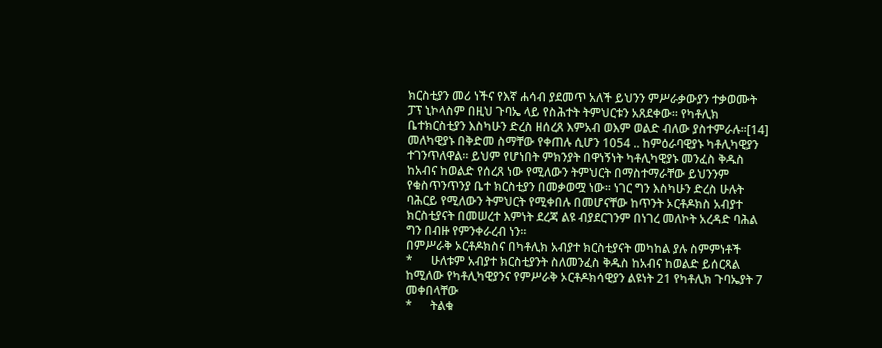ክርስቲያን መሪ ነችና የእኛ ሐሳብ ያደመጥ አለች ይህንን ምሥራቃውያን ተቃወሙት ፓፕ ኒኮላስም በዚህ ጉባኤ ላይ የስሕተት ትምህርቱን አጸደቀው፡፡ የካቶሊክ ቤተክርስቲያን እስካሁን ድረስ ዘሰረጸ እምአብ ወእም ወልድ ብለው ያስተምራሉ፡፡[14]
መለካዊያኑ በቅድመ ስማቸው የቀጠሉ ሲሆን 1054 .. ከምዕራባዊያኑ ካቶሊካዊያን ተገንጥለዋል፡፡ ይህም የሆነበት ምክንያት በዋነኝነት ካቶሊካዊያኑ መንፈስ ቅዱስ ከአብና ከወልድ የሰረጸ ነው የሚለውን ትምህርት በማስተማራቸው ይህንንም የቁስጥንጥንያ ቤተ ክርስቲያን በመቃወሟ ነው፡፡ ነገር ግን እስካሁን ድረስ ሁሉት ባሕርይ የሚለውን ትምህርት የሚቀበሉ በመሆናቸው ከጥንት ኦርቶዶክስ አብያተ ክርስቲያናት በመሠረተ እምነት ደረጃ ልዩ ብያደርገንም በነገረ መለኮት አረዳድ ባሕል ግን በብዙ የምንቀራረብ ነን፡፡
በምሥራቅ ኦርቶዶክስና በካቶሊክ አብያተ ክርስቲያናት መካከል ያሉ ስምምነቶች
*      ሁለቱም አብያተ ክርስቲያንት ስለመንፈስ ቅዱስ ከአብና ከወልድ ይሰርጻል ከሚለው የካቶሊካዊያንና የምሥራቅ ኦርቶዶክሳዊያን ልዩነት 21 የካቶሊክ ጉባኤያት 7 መቀበላቸው
*      ትልቁ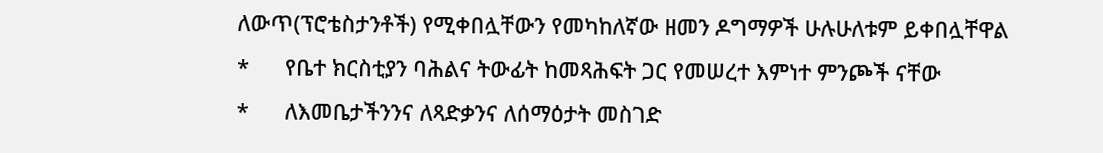ለውጥ(ፕሮቴስታንቶች) የሚቀበሏቸውን የመካከለኛው ዘመን ዶግማዎች ሁሉሁለቱም ይቀበሏቸዋል
*      የቤተ ክርስቲያን ባሕልና ትውፊት ከመጻሕፍት ጋር የመሠረተ እምነተ ምንጮች ናቸው
*      ለእመቤታችንንና ለጻድቃንና ለሰማዕታት መስገድ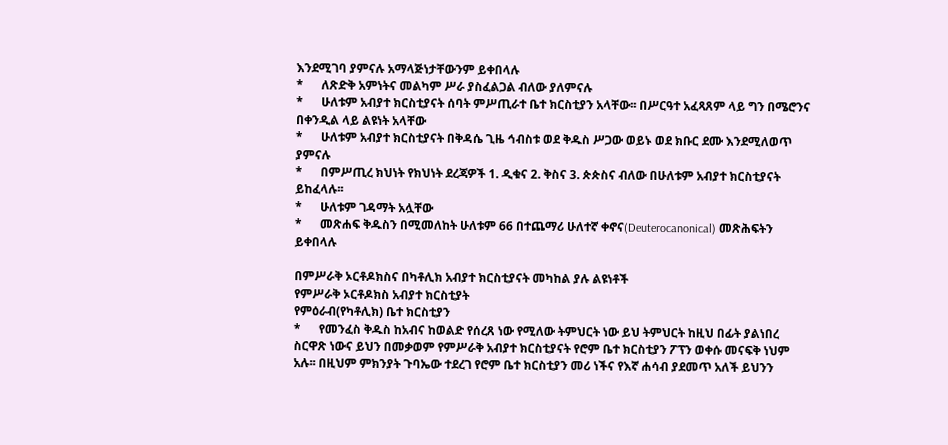እንደሚገባ ያምናሉ አማላጅነታቸውንም ይቀበላሉ
*      ለጽድቅ አምነትና መልካም ሥራ ያስፈልጋል ብለው ያለምናሉ
*      ሁለቱም አብያተ ክርስቲያናት ሰባት ምሥጢራተ ቤተ ክርስቲያን አላቸው፡፡ በሥርዓተ አፈጻጸም ላይ ግን በሜሮንና በቀንዲል ላይ ልዩነት አላቸው
*      ሁለቱም አብያተ ክርስቲያናት በቅዳሴ ጊዜ ኅብስቱ ወደ ቅዱስ ሥጋው ወይኑ ወደ ክቡር ደሙ እንደሚለወጥ ያምናሉ
*      በምሥጢረ ክህነት የክህነት ደረጃዎች 1. ዲቁና 2. ቅስና 3. ጵጵስና ብለው በሁለቱም አብያተ ክርስቲያናት ይከፈላሉ፡፡
*      ሁለቱም ገዳማት አሏቸው
*      መጽሐፍ ቅዱስን በሚመለከት ሁለቱም 66 በተጨማሪ ሁለተኛ ቀኖና(Deuterocanonical) መጽሕፍትን ይቀበላሉ

በምሥራቅ ኦርቶዶክስና በካቶሊክ አብያተ ክርስቲያናት መካከል ያሉ ልዩነቶች
የምሥራቅ ኦርቶዶክስ አብያተ ክርስቲያት
የምዕራብ(የካቶሊክ) ቤተ ክርስቲያን
*      የመንፈስ ቅዱስ ከአብና ከወልድ የሰረጸ ነው የሚለው ትምህርት ነው ይህ ትምህርት ከዚህ በፊት ያልነበረ ስርዋጽ ነውና ይህን በመቃወም የምሥራቅ አብያተ ክርስቲያናት የሮም ቤተ ክርስቲያን ፖፕን ወቀሱ መናፍቅ ነህም አሉ፡፡ በዚህም ምክንያት ጉባኤው ተደረገ የሮም ቤተ ክርስቲያን መሪ ነችና የእኛ ሐሳብ ያደመጥ አለች ይህንን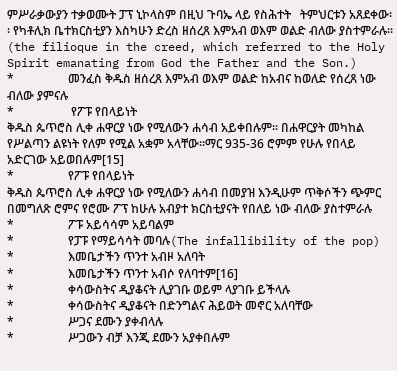ምሥራቃውያን ተቃወሙት ፓፕ ኒኮላስም በዚህ ጉባኤ ላይ የስሕተት   ትምህርቱን አጸደቀው፡፡ የካቶሊክ ቤተክርስቲያን እስካሁን ድረስ ዘሰረጸ እምአብ ወእም ወልድ ብለው ያስተምራሉ፡፡ (the filioque in the creed, which referred to the Holy Spirit emanating from God the Father and the Son.)
*                  መንፈስ ቅዱስ ዘሰረጸ እምአብ ወእም ወልድ ከአብና ከወለድ የሰረጸ ነው  ብለው ያምናሉ
*                   የፖፑ የበላይነት
ቅዱስ ጴጥሮስ ሊቀ ሐዋርያ ነው የሚለውን ሐሳብ አይቀበሉም፡፡ በሐዋርያት መካከል የሥልጣን ልዩነት የለም የሚል አቋም አላቸው፡፡ማር 935-36 ሮምም የሁሉ የበላይ አድርገው አይወበሉም[15]
*                  የፖፑ የበላይነት
ቅዱስ ጴጥሮስ ሊቀ ሐዋርያ ነው የሚለውን ሐሳብ በመያዝ እንዲሁም ጥቅሶችን ጭምር በመግለጽ ሮምና የሮሙ ፖፕ ከሁሉ አብያተ ክርስቲያናት የበለይ ነው ብለው ያስተምራሉ
*                  ፖፑ አይሳሳም አይባልም
*                  የፓፑ የማይሳሳት መባሉ(The infallibility of the pop)
*                  እመቤታችን ጥንተ አብዞ አለባት
*                  እመቤታችን ጥንተ አብሶ የለባተም[16]
*                  ቀሳውስትና ዲያቆናት ሊያገቡ ወይም ላያገቡ ይችላሉ
*                  ቀሳውስትና ዲያቆናት በድንግልና ሕይወት መኖር አለባቸው
*                  ሥጋና ደሙን ያቀብላሉ
*                  ሥጋውን ብቻ እንጂ ደሙን አያቀበሉም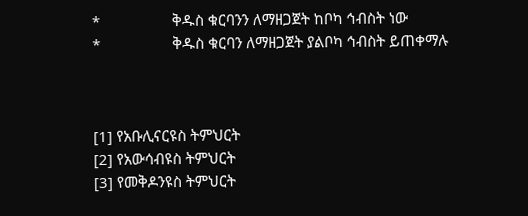*                  ቅዱስ ቁርባንን ለማዘጋጀት ከቦካ ኅብስት ነው
*                  ቅዱስ ቁርባን ለማዘጋጀት ያልቦካ ኅብስት ይጠቀማሉ



[1] የአቡሊናርዩስ ትምህርት
[2] የአውሳብዩስ ትምህርት
[3] የመቅዶንዩስ ትምህርት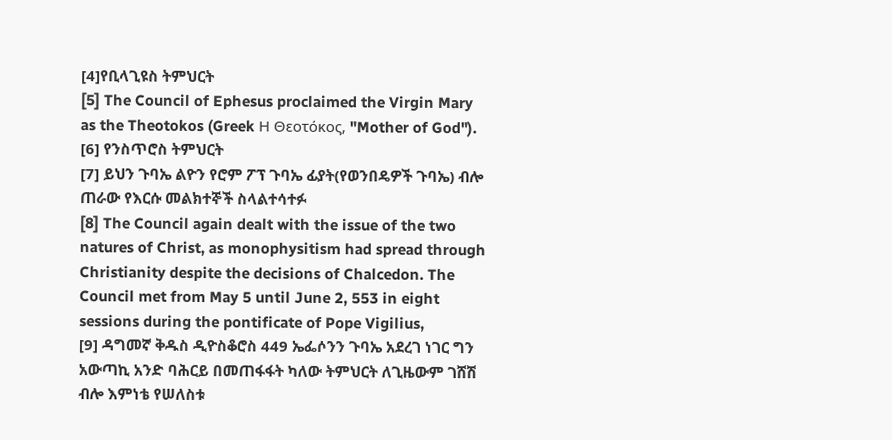[4]የቢላጊዩስ ትምህርት
[5] The Council of Ephesus proclaimed the Virgin Mary as the Theotokos (Greek Η Θεοτόκος, "Mother of God").
[6] የንስጥሮስ ትምህርት
[7] ይህን ጉባኤ ልዮን የሮም ፖፕ ጉባኤ ፊያት(የወንበዴዎች ጉባኤ) ብሎ ጠራው የእርሱ መልክተኞች ስላልተሳተፉ
[8] The Council again dealt with the issue of the two natures of Christ, as monophysitism had spread through Christianity despite the decisions of Chalcedon. The Council met from May 5 until June 2, 553 in eight sessions during the pontificate of Pope Vigilius,
[9] ዳግመኛ ቅዱስ ዲዮስቆሮስ 449 ኤፌሶንን ጉባኤ አደረገ ነገር ግን አውጣኪ አንድ ባሕርይ በመጠፋፋት ካለው ትምህርት ለጊዜውም ገሸሽ ብሎ እምነቴ የሠለስቱ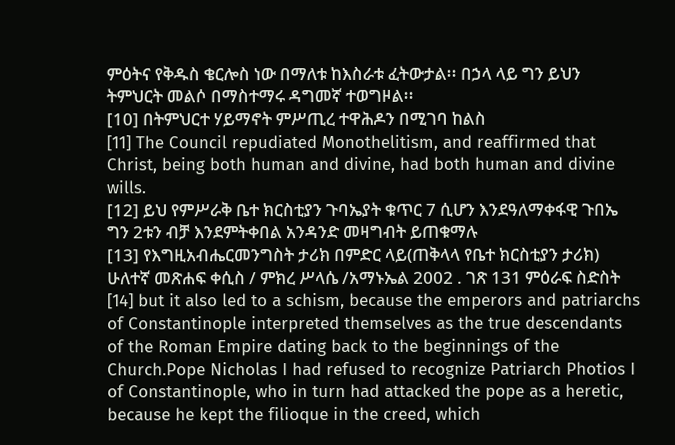ምዕትና የቅዱስ ቄርሎስ ነው በማለቱ ከእስራቱ ፈትውታል፡፡ በኃላ ላይ ግን ይህን ትምህርት መልሶ በማስተማሩ ዳግመኛ ተወግዞል፡፡
[10] በትምህርተ ሃይማኖት ምሥጢረ ተዋሕዶን በሚገባ ከልስ
[11] The Council repudiated Monothelitism, and reaffirmed that Christ, being both human and divine, had both human and divine wills.
[12] ይህ የምሥራቅ ቤተ ክርስቲያን ጉባኤያት ቁጥር 7 ሲሆን እንደዓለማቀፋዊ ጉበኤ ግን 2ቱን ብቻ እንደምትቀበል አንዳንድ መዛግብት ይጠቁማሉ
[13] የእግዚአብሔርመንግስት ታሪክ በምድር ላይ(ጠቅላላ የቤተ ክርስቲያን ታሪክ) ሁለተኛ መጽሐፍ ቀሲስ / ምክረ ሥላሴ /አማኑኤል 2002 . ገጽ 131 ምዕራፍ ስድስት
[14] but it also led to a schism, because the emperors and patriarchs of Constantinople interpreted themselves as the true descendants of the Roman Empire dating back to the beginnings of the Church.Pope Nicholas I had refused to recognize Patriarch Photios I of Constantinople, who in turn had attacked the pope as a heretic, because he kept the filioque in the creed, which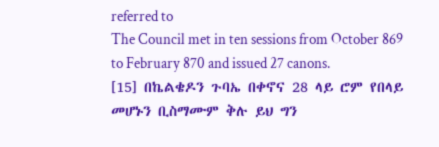referred to
The Council met in ten sessions from October 869 to February 870 and issued 27 canons.
[15] በኬልቄዶን ጉባኤ በቀኖና 28 ላይ ሮም የበላይ መሆኑን ቢስማሙም ቅሉ ይህ ግን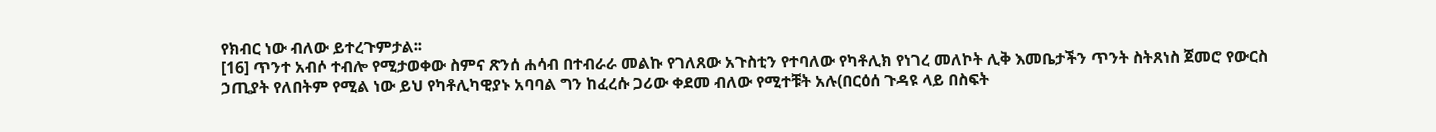የክብር ነው ብለው ይተረጉምታል፡፡
[16] ጥንተ አብሶ ተብሎ የሚታወቀው ስምና ጽንሰ ሐሳብ በተብራራ መልኩ የገለጸው አጉስቲን የተባለው የካቶሊክ የነገረ መለኮት ሊቅ እመቤታችን ጥንት ስትጸነስ ጀመሮ የውርስ ኃጢያት የለበትም የሚል ነው ይህ የካቶሊካዊያኑ አባባል ግን ከፈረሱ ጋሪው ቀደመ ብለው የሚተቹት አሉ(በርዕሰ ጉዳዩ ላይ በስፍት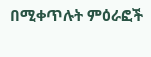በሚቀጥሉት ምዕራፎች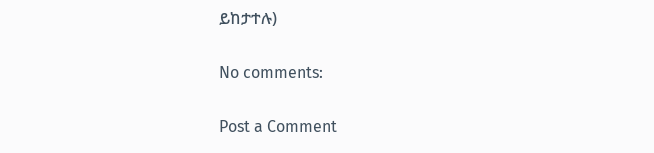ይከታተሉ)

No comments:

Post a Comment